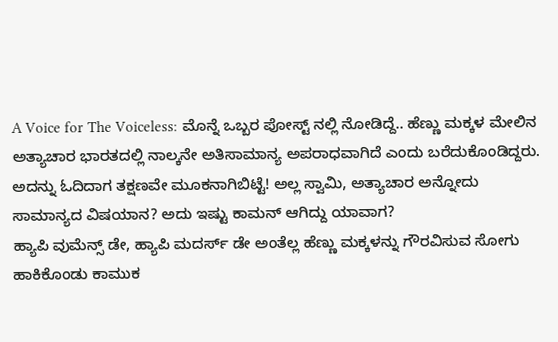A Voice for The Voiceless: ಮೊನ್ನೆ ಒಬ್ಬರ ಪೋಸ್ಟ್ ನಲ್ಲಿ ನೋಡಿದ್ದೆ.. ಹೆಣ್ಣು ಮಕ್ಕಳ ಮೇಲಿನ ಅತ್ಯಾಚಾರ ಭಾರತದಲ್ಲಿ ನಾಲ್ಕನೇ ಅತಿಸಾಮಾನ್ಯ ಅಪರಾಧವಾಗಿದೆ ಎಂದು ಬರೆದುಕೊಂಡಿದ್ದರು. ಅದನ್ನು ಓದಿದಾಗ ತಕ್ಷಣವೇ ಮೂಕನಾಗಿಬಿಟ್ಟೆ! ಅಲ್ಲ ಸ್ವಾಮಿ, ಅತ್ಯಾಚಾರ ಅನ್ನೋದು ಸಾಮಾನ್ಯದ ವಿಷಯಾನ? ಅದು ಇಷ್ಟು ಕಾಮನ್ ಆಗಿದ್ದು ಯಾವಾಗ?
ಹ್ಯಾಪಿ ವುಮೆನ್ಸ್ ಡೇ, ಹ್ಯಾಪಿ ಮದರ್ಸ್ ಡೇ ಅಂತೆಲ್ಲ ಹೆಣ್ಣು ಮಕ್ಕಳನ್ನು ಗೌರವಿಸುವ ಸೋಗು ಹಾಕಿಕೊಂಡು ಕಾಮುಕ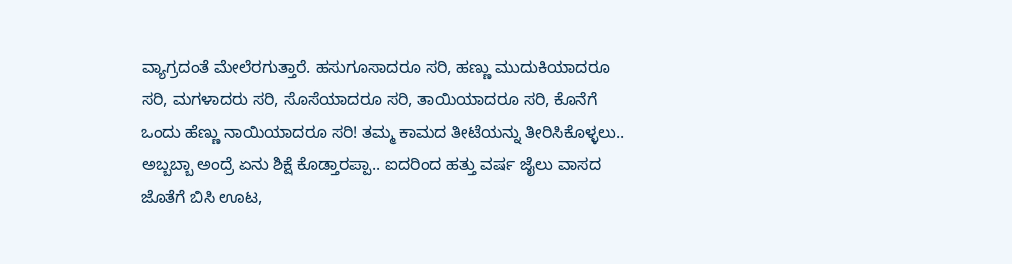ವ್ಯಾಗ್ರದಂತೆ ಮೇಲೆರಗುತ್ತಾರೆ. ಹಸುಗೂಸಾದರೂ ಸರಿ, ಹಣ್ಣು ಮುದುಕಿಯಾದರೂ ಸರಿ, ಮಗಳಾದರು ಸರಿ, ಸೊಸೆಯಾದರೂ ಸರಿ, ತಾಯಿಯಾದರೂ ಸರಿ, ಕೊನೆಗೆ ಒಂದು ಹೆಣ್ಣು ನಾಯಿಯಾದರೂ ಸರಿ! ತಮ್ಮ ಕಾಮದ ತೀಟೆಯನ್ನು ತೀರಿಸಿಕೊಳ್ಳಲು..
ಅಬ್ಬಬ್ಬಾ ಅಂದ್ರೆ ಏನು ಶಿಕ್ಷೆ ಕೊಡ್ತಾರಪ್ಪಾ.. ಐದರಿಂದ ಹತ್ತು ವರ್ಷ ಜೈಲು ವಾಸದ ಜೊತೆಗೆ ಬಿಸಿ ಊಟ,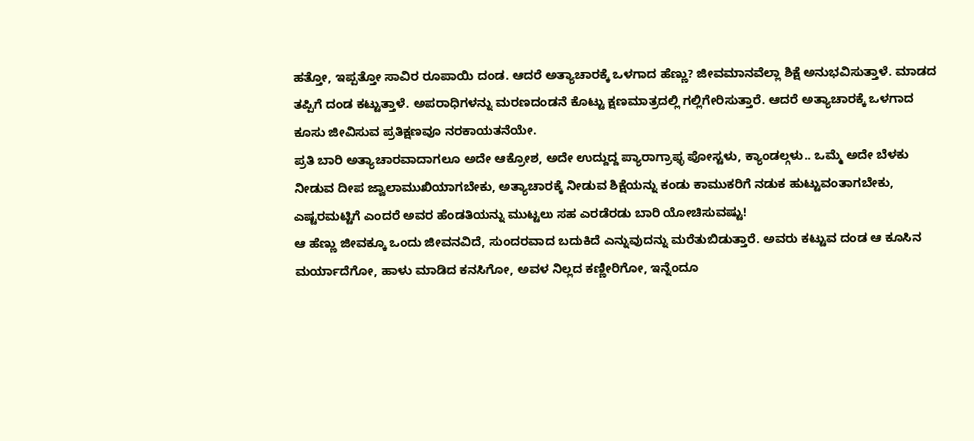ಹತ್ತೋ, ಇಪ್ಪತ್ತೋ ಸಾವಿರ ರೂಪಾಯಿ ದಂಡ. ಆದರೆ ಅತ್ಯಾಚಾರಕ್ಕೆ ಒಳಗಾದ ಹೆಣ್ಣು? ಜೀವಮಾನವೆಲ್ಲಾ ಶಿಕ್ಷೆ ಅನುಭವಿಸುತ್ತಾಳೆ. ಮಾಡದ ತಪ್ಪಿಗೆ ದಂಡ ಕಟ್ಟುತ್ತಾಳೆ. ಅಪರಾಧಿಗಳನ್ನು ಮರಣದಂಡನೆ ಕೊಟ್ಟು ಕ್ಷಣಮಾತ್ರದಲ್ಲಿ ಗಲ್ಲಿಗೇರಿಸುತ್ತಾರೆ. ಆದರೆ ಅತ್ಯಾಚಾರಕ್ಕೆ ಒಳಗಾದ ಕೂಸು ಜೀವಿಸುವ ಪ್ರತಿಕ್ಷಣವೂ ನರಕಾಯತನೆಯೇ.
ಪ್ರತಿ ಬಾರಿ ಅತ್ಯಾಚಾರವಾದಾಗಲೂ ಅದೇ ಆಕ್ರೋಶ, ಅದೇ ಉದ್ದುದ್ದ ಪ್ಯಾರಾಗ್ರಾಫ್ಳ ಪೋಸ್ಟಳು, ಕ್ಯಾಂಡಲ್ಗಳು.. ಒಮ್ಮೆ ಅದೇ ಬೆಳಕು ನೀಡುವ ದೀಪ ಜ್ವಾಲಾಮುಖಿಯಾಗಬೇಕು, ಅತ್ಯಾಚಾರಕ್ಕೆ ನೀಡುವ ಶಿಕ್ಷೆಯನ್ನು ಕಂಡು ಕಾಮುಕರಿಗೆ ನಡುಕ ಹುಟ್ಟುವಂತಾಗಬೇಕು, ಎಷ್ಟರಮಟ್ಟಿಗೆ ಎಂದರೆ ಅವರ ಹೆಂಡತಿಯನ್ನು ಮುಟ್ಟಲು ಸಹ ಎರಡೆರಡು ಬಾರಿ ಯೋಚಿಸುವಷ್ಟು!
ಆ ಹೆಣ್ಣು ಜೀವಕ್ಕೂ ಒಂದು ಜೀವನವಿದೆ, ಸುಂದರವಾದ ಬದುಕಿದೆ ಎನ್ನುವುದನ್ನು ಮರೆತುಬಿಡುತ್ತಾರೆ. ಅವರು ಕಟ್ಟುವ ದಂಡ ಆ ಕೂಸಿನ ಮರ್ಯಾದೆಗೋ, ಹಾಳು ಮಾಡಿದ ಕನಸಿಗೋ, ಅವಳ ನಿಲ್ಲದ ಕಣ್ಣೀರಿಗೋ, ಇನ್ನೆಂದೂ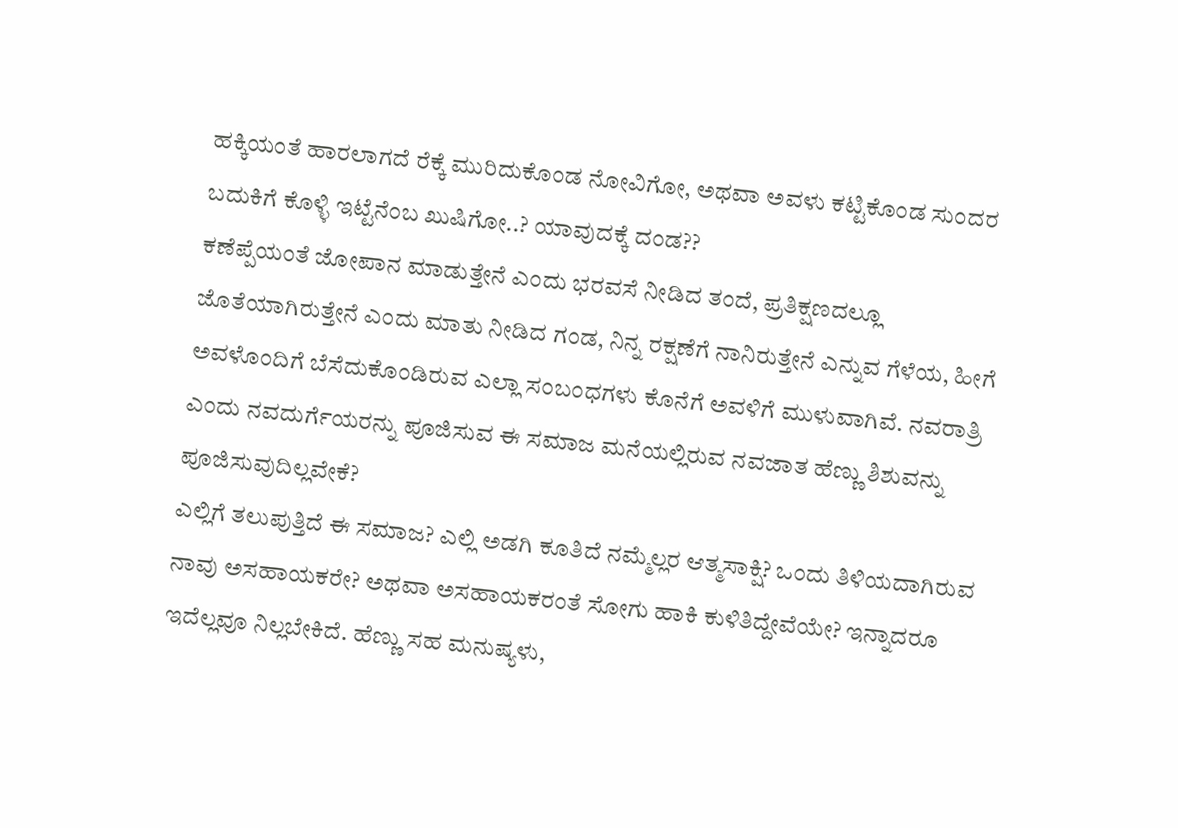ಹಕ್ಕಿಯಂತೆ ಹಾರಲಾಗದೆ ರೆಕ್ಕೆ ಮುರಿದುಕೊಂಡ ನೋವಿಗೋ, ಅಥವಾ ಅವಳು ಕಟ್ಟಿಕೊಂಡ ಸುಂದರ ಬದುಕಿಗೆ ಕೊಳ್ಳಿ ಇಟ್ಟೆನೆಂಬ ಖುಷಿಗೋ..? ಯಾವುದಕ್ಕೆ ದಂಡ??
ಕಣೆಪ್ಪೆಯಂತೆ ಜೋಪಾನ ಮಾಡುತ್ತೇನೆ ಎಂದು ಭರವಸೆ ನೀಡಿದ ತಂದೆ, ಪ್ರತಿಕ್ಷಣದಲ್ಲೂ ಜೊತೆಯಾಗಿರುತ್ತೇನೆ ಎಂದು ಮಾತು ನೀಡಿದ ಗಂಡ, ನಿನ್ನ ರಕ್ಷಣೆಗೆ ನಾನಿರುತ್ತೇನೆ ಎನ್ನುವ ಗೆಳೆಯ, ಹೀಗೆ ಅವಳೊಂದಿಗೆ ಬೆಸೆದುಕೊಂಡಿರುವ ಎಲ್ಲಾ ಸಂಬಂಧಗಳು ಕೊನೆಗೆ ಅವಳಿಗೆ ಮುಳುವಾಗಿವೆ. ನವರಾತ್ರಿ ಎಂದು ನವದುರ್ಗೆಯರನ್ನು ಪೂಜಿಸುವ ಈ ಸಮಾಜ ಮನೆಯಲ್ಲಿರುವ ನವಜಾತ ಹೆಣ್ಣು ಶಿಶುವನ್ನು ಪೂಜಿಸುವುದಿಲ್ಲವೇಕೆ?
ಎಲ್ಲಿಗೆ ತಲುಪುತ್ತಿದೆ ಈ ಸಮಾಜ? ಎಲ್ಲಿ ಅಡಗಿ ಕೂತಿದೆ ನಮ್ಮೆಲ್ಲರ ಆತ್ಮಸಾಕ್ಷಿ? ಒಂದು ತಿಳಿಯದಾಗಿರುವ ನಾವು ಅಸಹಾಯಕರೇ? ಅಥವಾ ಅಸಹಾಯಕರಂತೆ ಸೋಗು ಹಾಕಿ ಕುಳಿತಿದ್ದೇವೆಯೇ? ಇನ್ನಾದರೂ ಇದೆಲ್ಲವೂ ನಿಲ್ಲಬೇಕಿದೆ. ಹೆಣ್ಣು ಸಹ ಮನುಷ್ಯಳು,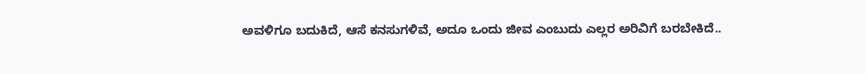ಅವಳಿಗೂ ಬದುಕಿದೆ, ಆಸೆ ಕನಸುಗಳಿವೆ, ಅದೂ ಒಂದು ಜೀವ ಎಂಬುದು ಎಲ್ಲರ ಅರಿವಿಗೆ ಬರಬೇಕಿದೆ..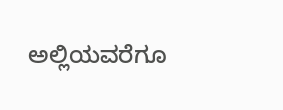ಅಲ್ಲಿಯವರೆಗೂ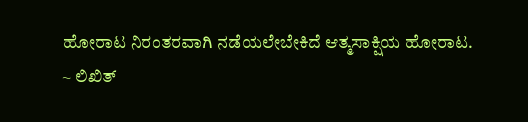ಹೋರಾಟ ನಿರಂತರವಾಗಿ ನಡೆಯಲೇಬೇಕಿದೆ ಆತ್ಮಸಾಕ್ಷಿಯ ಹೋರಾಟ.
~ ಲಿಖಿತ್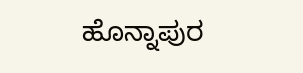ಹೊನ್ನಾಪುರ